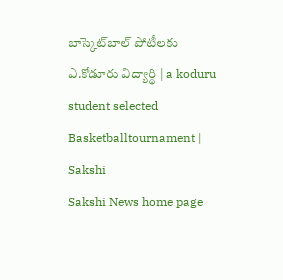బాస్కెట్‌బాల్‌ పోటీలకు ఎ.కోడూరు విద్యార్థి | a koduru student selected Basketballtournament | Sakshi
Sakshi News home page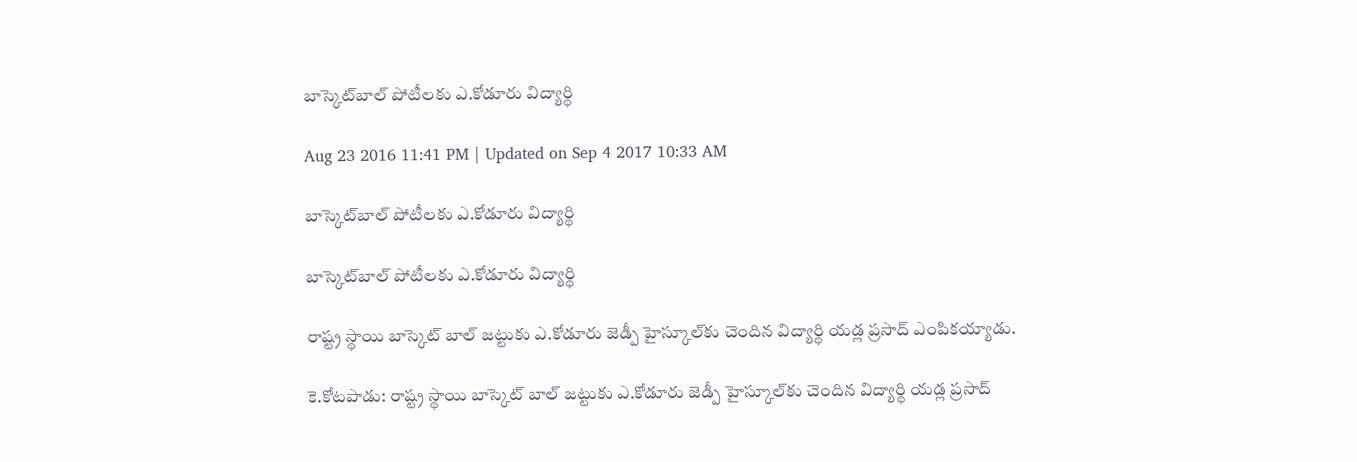బాస్కెట్‌బాల్‌ పోటీలకు ఎ.కోడూరు విద్యార్థి

Aug 23 2016 11:41 PM | Updated on Sep 4 2017 10:33 AM

బాస్కెట్‌బాల్‌ పోటీలకు ఎ.కోడూరు విద్యార్థి

బాస్కెట్‌బాల్‌ పోటీలకు ఎ.కోడూరు విద్యార్థి

రాష్ట్ర స్థాయి బాస్కెట్‌ బాల్‌ జట్టుకు ఎ.కోడూరు జెడ్పీ హైస్కూల్‌కు చెందిన విద్యార్థి యడ్ల ప్రసాద్‌ ఎంపికయ్యాడు.

కె.కోటపాడు: రాష్ట్ర స్థాయి బాస్కెట్‌ బాల్‌ జట్టుకు ఎ.కోడూరు జెడ్పీ హైస్కూల్‌కు చెందిన విద్యార్థి యడ్ల ప్రసాద్‌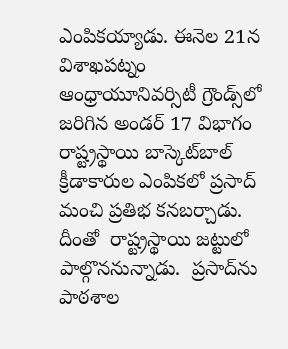ఎంపికయ్యాడు. ఈనెల 21న విశాఖపట్నం ఆంధ్రాయూనివర్సిటీ గ్రౌండ్స్‌లో జరిగిన అండర్‌ 17 విభాగం రాష్ట్రస్థాయి బాస్కెట్‌బాల్‌ క్రీడాకారుల ఎంపికలో ప్రసాద్‌ మంచి ప్రతిభ కనబర్చాడు. దీంతో  రాష్ట్రస్థాయి జట్టులో పాల్గొననున్నాడు.  ప్రసాద్‌ను పాఠశాల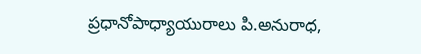ప్రధానోపాధ్యాయురాలు పి.అనురాధ,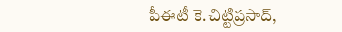పీఈటీ కె.చిట్టిప్రసాద్,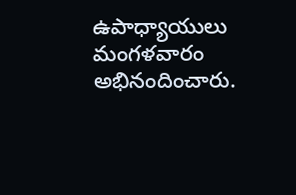ఉపాధ్యాయులు మంగళవారం అభినందించారు.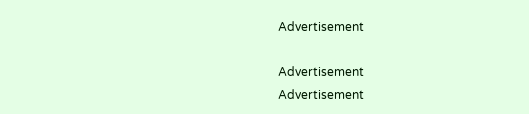Advertisement

Advertisement
Advertisement